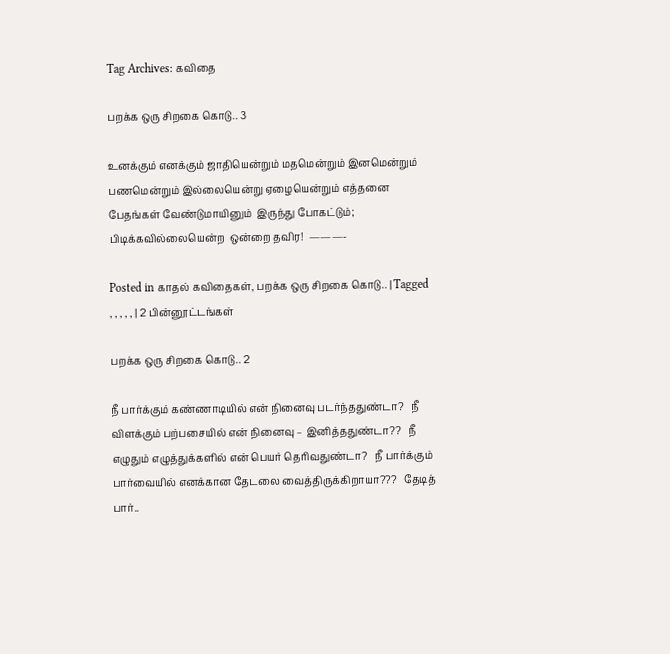Tag Archives: கவிதை

பறக்க ஒரு சிறகை கொடு.. 3

உனக்கும் எனக்கும் ஜாதியென்றும் மதமென்றும் இனமென்றும் பணமென்றும் இல்லையென்று ஏழையென்றும் எத்தனை பேதங்கள் வேண்டுமாயினும்  இருந்து போகட்டும்;  பிடிக்கவில்லையென்ற  ஒன்றை தவிர!  ———-

Posted in காதல் கவிதைகள், பறக்க ஒரு சிறகை கொடு.. | Tagged , , , , , | 2 பின்னூட்டங்கள்

பறக்க ஒரு சிறகை கொடு.. 2

நீ பார்க்கும் கண்ணாடியில் என் நினைவு படர்ந்ததுண்டா?   நீ விளக்கும் பற்பசையில் என் நினைவு – இனித்ததுண்டா??   நீ எழுதும் எழுத்துக்களில் என் பெயர் தெரிவதுண்டா?   நீ பார்க்கும் பார்வையில் எனக்கான தேடலை வைத்திருக்கிறாயா???   தேடித் பார்..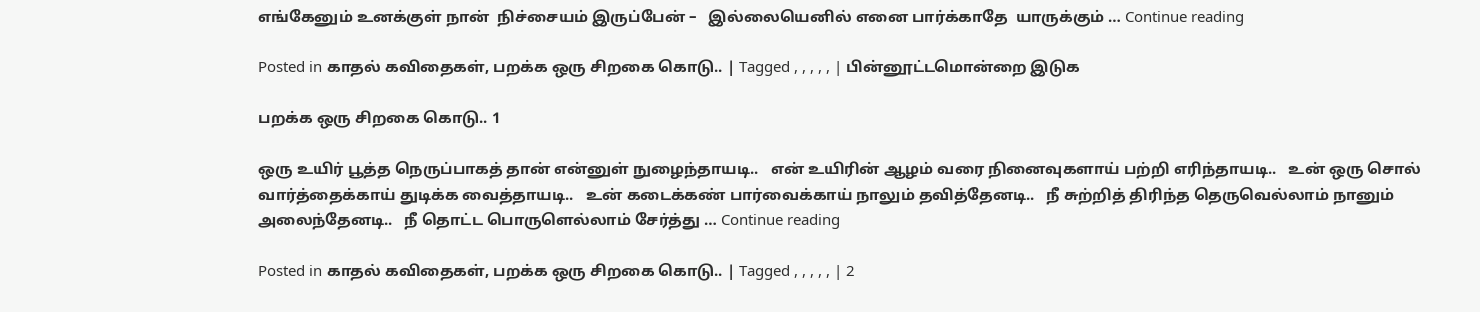எங்கேனும் உனக்குள் நான்  நிச்சையம் இருப்பேன் –   இல்லையெனில் எனை பார்க்காதே  யாருக்கும் … Continue reading

Posted in காதல் கவிதைகள், பறக்க ஒரு சிறகை கொடு.. | Tagged , , , , , | பின்னூட்டமொன்றை இடுக

பறக்க ஒரு சிறகை கொடு.. 1

ஒரு உயிர் பூத்த நெருப்பாகத் தான் என்னுள் நுழைந்தாயடி..   என் உயிரின் ஆழம் வரை நினைவுகளாய் பற்றி எரிந்தாயடி..   உன் ஒரு சொல் வார்த்தைக்காய் துடிக்க வைத்தாயடி..   உன் கடைக்கண் பார்வைக்காய் நாலும் தவித்தேனடி..   நீ சுற்றித் திரிந்த தெருவெல்லாம் நானும் அலைந்தேனடி..   நீ தொட்ட பொருளெல்லாம் சேர்த்து … Continue reading

Posted in காதல் கவிதைகள், பறக்க ஒரு சிறகை கொடு.. | Tagged , , , , , | 2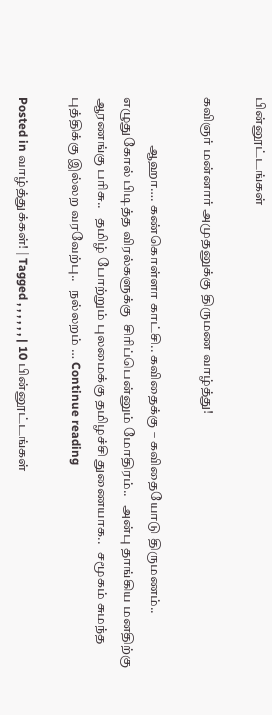பின்னூட்டங்கள்

கவிஞர் மன்னார் அமுதனுக்கு திருமண வாழ்த்து!

                  ஆஹா…. கண்கொள்ளா காட்சி.. கவிதைக்கு – கவிதையோடு திருமணம்..   எழுதுகோல் பிடித்த விரல்களுக்கு  சிரிப்பென்னும் மோதிரம்..   அன்பு தாங்கிய மனதிற்கு ஆரணங்கு பரிசு..   தமிழ் போற்றும் புலமைக்கு தமிழச்சி துணையாக..   சமூகம் சுமந்த புத்திக்கு இல்லற வரவேற்பு..   நல்லறம் … Continue reading

Posted in வாழ்த்துக்கள்! | Tagged , , , , , , | 10 பின்னூட்டங்கள்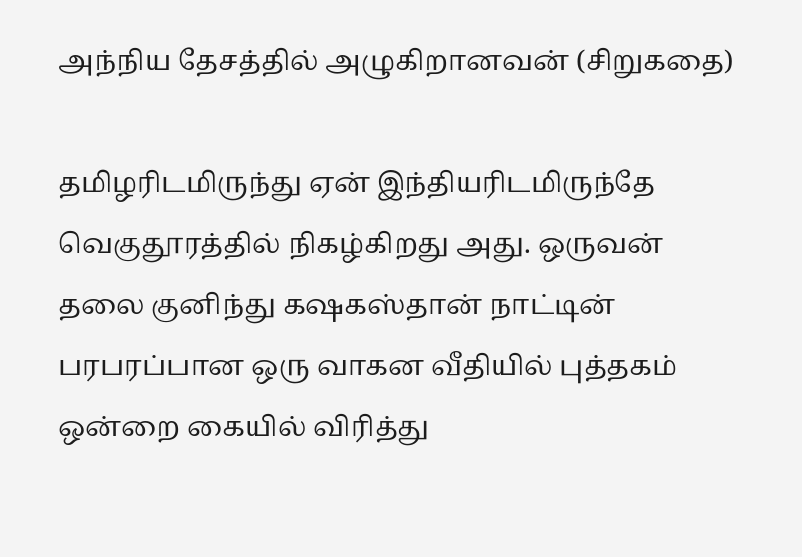அந்நிய தேசத்தில் அழுகிறானவன் (சிறுகதை)

தமிழரிடமிருந்து ஏன் இந்தியரிடமிருந்தே வெகுதூரத்தில் நிகழ்கிறது அது. ஒருவன் தலை குனிந்து கஷகஸ்தான் நாட்டின் பரபரப்பான ஒரு வாகன வீதியில் புத்தகம் ஒன்றை கையில் விரித்து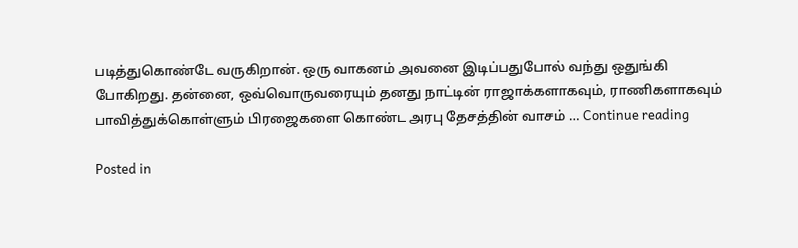படித்துகொண்டே வருகிறான். ஒரு வாகனம் அவனை இடிப்பதுபோல் வந்து ஒதுங்கி போகிறது. தன்னை, ஒவ்வொருவரையும் தனது நாட்டின் ராஜாக்களாகவும், ராணிகளாகவும் பாவித்துக்கொள்ளும் பிரஜைகளை கொண்ட அரபு தேசத்தின் வாசம் … Continue reading

Posted in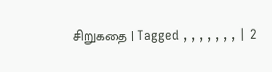சிறுகதை | Tagged , , , , , , , | 2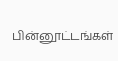பின்னூட்டங்கள்